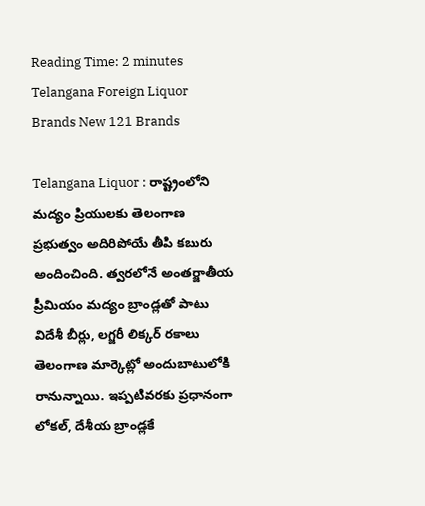Reading Time: 2 minutes
Telangana Foreign Liquor Brands New 121 Brands

Telangana Liquor : రాష్ట్రంలోని మద్యం ప్రియులకు తెలంగాణ ప్రభుత్వం అదిరిపోయే తీపి కబురు అందించింది. త్వరలోనే అంతర్జాతీయ ప్రీమియం మద్యం బ్రాండ్లతో పాటు విదేశీ బీర్లు, లగ్జరీ లిక్కర్ రకాలు తెలంగాణ మార్కెట్లో అందుబాటులోకి రానున్నాయి. ఇప్పటివరకు ప్రధానంగా లోకల్, దేశీయ బ్రాండ్లకే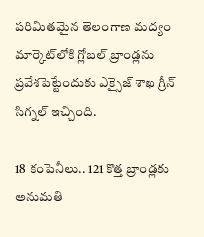పరిమితమైన తెలంగాణ మద్యం మార్కెట్‌లోకి గ్లోబల్ బ్రాండ్లను ప్రవేశపెట్టేందుకు ఎక్సైజ్ శాఖ గ్రీన్ సిగ్నల్ ఇచ్చింది.

18 కంపెనీలు.. 121 కొత్త బ్రాండ్లకు అనుమతి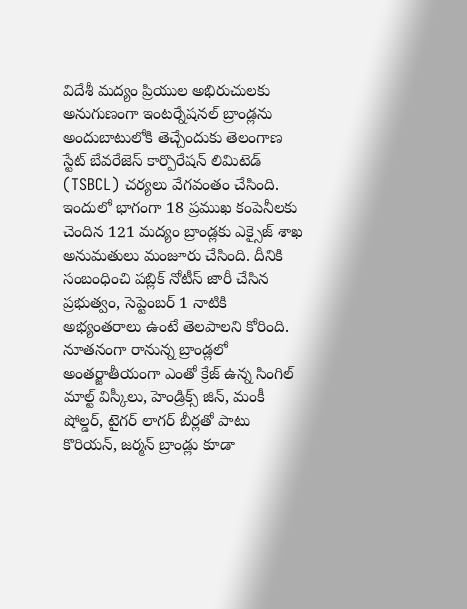విదేశీ మద్యం ప్రియుల అభిరుచులకు అనుగుణంగా ఇంటర్నేషనల్ బ్రాండ్లను అందుబాటులోకి తెచ్చేందుకు తెలంగాణ స్టేట్ బేవరేజెస్ కార్పొరేషన్ లిమిటెడ్ (TSBCL) చర్యలు వేగవంతం చేసింది. ఇందులో భాగంగా 18 ప్రముఖ కంపెనీలకు చెందిన 121 మద్యం బ్రాండ్లకు ఎక్సైజ్ శాఖ అనుమతులు మంజూరు చేసింది. దీనికి సంబంధించి పబ్లిక్ నోటీస్ జారీ చేసిన ప్రభుత్వం, సెప్టెంబర్ 1 నాటికి అభ్యంతరాలు ఉంటే తెలపాలని కోరింది. నూతనంగా రానున్న బ్రాండ్లలో అంతర్జాతీయంగా ఎంతో క్రేజ్ ఉన్న సింగిల్ మాల్ట్ విస్కీలు, హెండ్రిక్స్ జిన్, మంకీ షోల్డర్, టైగర్ లాగర్ బీర్లతో పాటు కొరియన్, జర్మన్ బ్రాండ్లు కూడా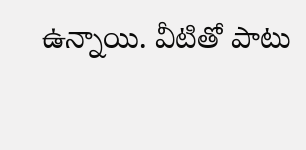ఉన్నాయి. వీటితో పాటు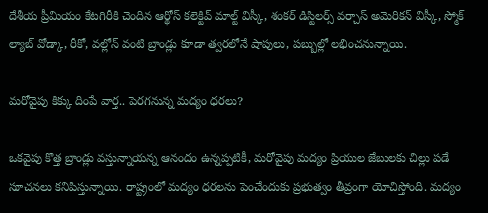దేశీయ ప్రీమియం కేటగిరీకి చెందిన ఆర్థోస్ కలెక్టివ్ మాల్ట్ విస్కీ, శంకర్ డిస్టిలర్స్ వర్చాస్ అమెరికన్ విస్కీ, స్మోక్ ల్యాబ్ వోడ్కా, రీకో, వల్లోన్ వంటి బ్రాండ్లు కూడా త్వరలోనే షాపులు, పబ్బుల్లో లభించనున్నాయి.

మరోవైపు కిక్కు దింపే వార్త.. పెరగనున్న మద్యం ధరలు?

ఒకవైపు కొత్త బ్రాండ్లు వస్తున్నాయన్న ఆనందం ఉన్నప్పటికీ, మరోవైపు మద్యం ప్రియుల జేబులకు చిల్లు పడే సూచనలు కనిపిస్తున్నాయి. రాష్ట్రంలో మద్యం ధరలను పెంచేందుకు ప్రభుత్వం తీవ్రంగా యోచిస్తోంది. మద్యం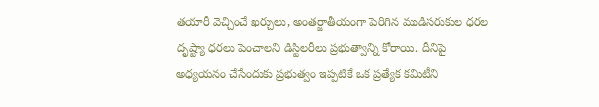తయారీ వెచ్చించే ఖర్చులు, అంతర్జాతీయంగా పెరిగిన ముడిసరుకుల ధరల దృష్ట్యా ధరలు పెంచాలని డిస్టిలరీలు ప్రభుత్వాన్ని కోరాయి. దీనిపై అధ్యయనం చేసేందుకు ప్రభుత్వం ఇప్పటికే ఒక ప్రత్యేక కమిటీని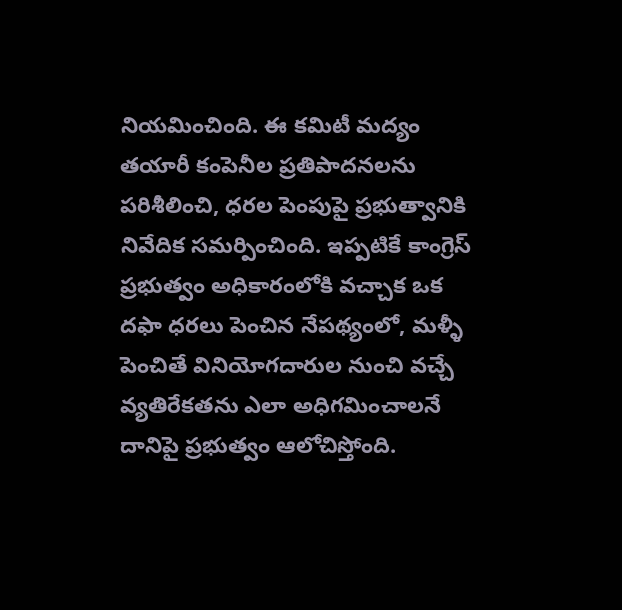నియమించింది. ఈ కమిటీ మద్యం తయారీ కంపెనీల ప్రతిపాదనలను పరిశీలించి, ధరల పెంపుపై ప్రభుత్వానికి నివేదిక సమర్పించింది. ఇప్పటికే కాంగ్రెస్ ప్రభుత్వం అధికారంలోకి వచ్చాక ఒక దఫా ధరలు పెంచిన నేపథ్యంలో, మళ్ళీ పెంచితే వినియోగదారుల నుంచి వచ్చే వ్యతిరేకతను ఎలా అధిగమించాలనే దానిపై ప్రభుత్వం ఆలోచిస్తోంది.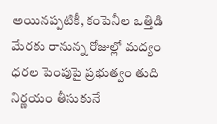అయినప్పటికీ, కంపెనీల ఒత్తిడి మేరకు రానున్న రోజుల్లో మద్యం ధరల పెంపుపై ప్రభుత్వం తుది నిర్ణయం తీసుకునే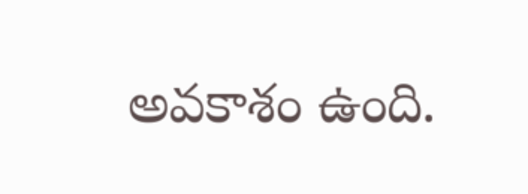అవకాశం ఉంది.